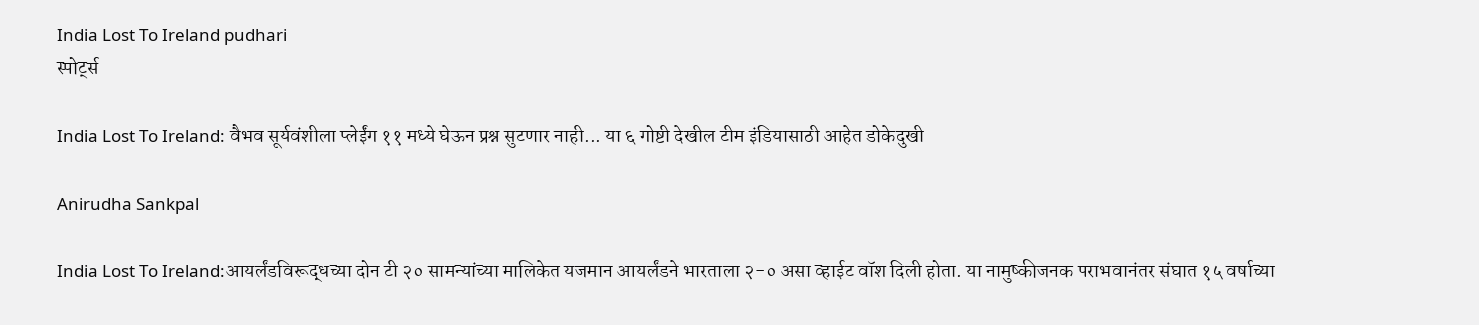India Lost To Ireland pudhari
स्पोर्ट्स

India Lost To Ireland: वैभव सूर्यवंशीला प्लेईंग ११ मध्ये घेऊन प्रश्न सुटणार नाही... या ६ गोष्टी देखील टीम इंडियासाठी आहेत डोकेदुखी

Anirudha Sankpal

India Lost To Ireland:आयर्लंडविरूद्धच्या दोन टी २० सामन्यांच्या मालिकेत यजमान आयर्लंडने भारताला २-० असा व्हाईट वॉश दिली होता. या नामुष्कीजनक पराभवानंतर संघात १५ वर्षाच्या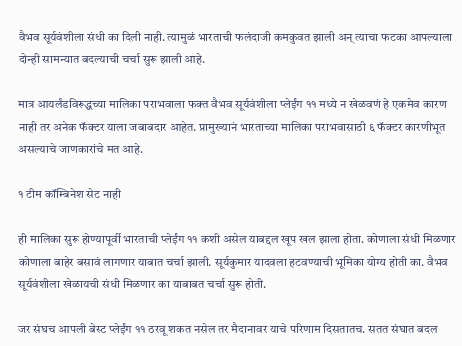वैभव सूर्यवंशीला संधी का दिली नाही. त्यामुळं भारताची फलंदाजी कमकुवत झाली अन् त्याचा फटका आपल्याला दोन्ही सामन्यात बदल्याची चर्चा सुरू झाली आहे.

मात्र आयर्लंडविरूद्धच्या मालिका पराभवाला फक्त वैभव सूर्यवंशीला प्लेईंग ११ मध्ये न खेळवणं हे एकमेव कारण नाही तर अनेक फॅक्टर याला जबाबदार आहेत. प्रामुख्यानं भारताच्या मालिका पराभवासाठी ६ फॅक्टर कारणीभूत असल्याचे जाणकारांचे मत आहे.

१ टीम कॉम्बिनेश सेट नाही

ही मालिका सुरू होण्यापूर्वी भारताची प्लेईंग ११ कशी असेल याबद्दल खूप खल झाला होता. कोणाला संधी मिळणार कोणाला बाहेर बसावं लागणार याबात चर्चा झाली. सूर्यकुमार यादवला हटवण्याची भूमिका योग्य होती का. वैभव सूर्यवंशीला खेळायची संधी मिळणार का याबाबत चर्चा सुरू होती.

जर संघच आपली बेस्ट प्लेईंग ११ ठरवू शकत नसेल तर मैदानावर याचे परिणाम दिसतातच. सतत संघात बदल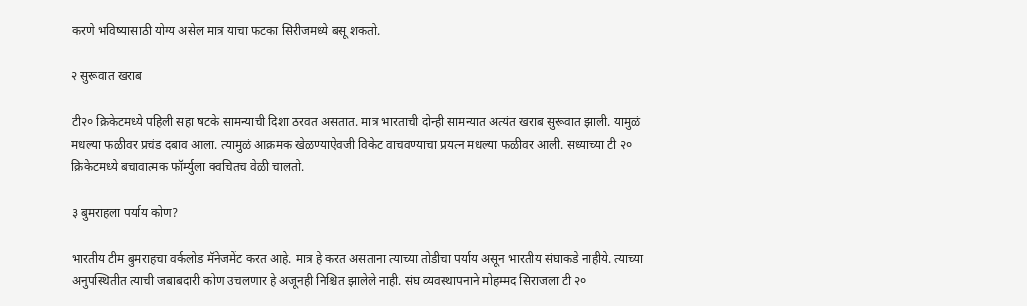करणे भविष्यासाठी योग्य असेल मात्र याचा फटका सिरीजमध्ये बसू शकतो.

२ सुरूवात खराब

टी२० क्रिकेटमध्ये पहिली सहा षटके सामन्याची दिशा ठरवत असतात. मात्र भारताची दोन्ही सामन्यात अत्यंत खराब सुरूवात झाली. यामुळं मधल्या फळीवर प्रचंड दबाव आला. त्यामुळं आक्रमक खेळण्याऐवजी विकेट वाचवण्याचा प्रयत्न मधल्या फळीवर आली. सध्याच्या टी २० क्रिकेटमध्ये बचावात्मक फॉर्म्युला क्वचितच वेळी चालतो.

३ बुमराहला पर्याय कोण?

भारतीय टीम बुमराहचा वर्कलोड मॅनेजमेंट करत आहे. मात्र हे करत असताना त्याच्या तोडीचा पर्याय असून भारतीय संघाकडे नाहीये. त्याच्या अनुपस्थितीत त्याची जबाबदारी कोण उचलणार हे अजूनही निश्चित झालेले नाही. संघ व्यवस्थापनाने मोहम्मद सिराजला टी २०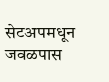सेटअपमधून जवळपास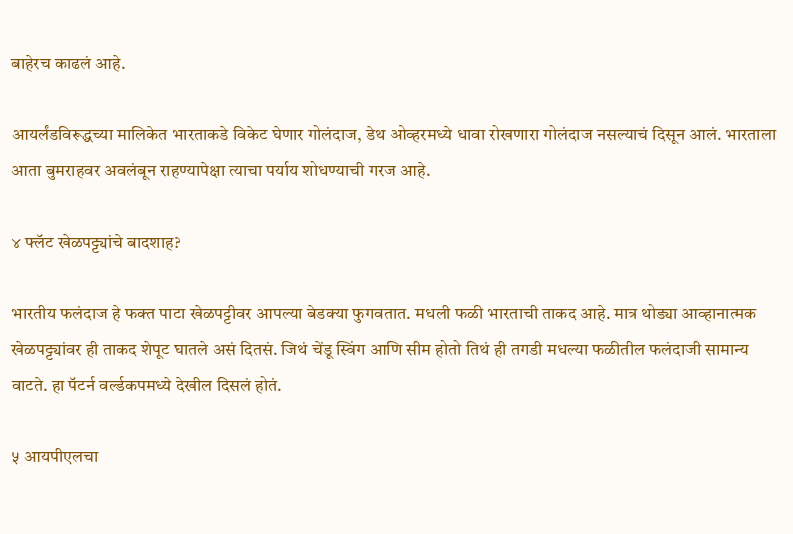बाहेरच काढलं आहे.

आयर्लंडविरूद्धच्या मालिकेत भारताकडे विकेट घेणार गोलंदाज, डेथ ओव्हरमध्ये धावा रोखणारा गोलंदाज नसल्याचं दिसून आलं. भारताला आता बुमराहवर अवलंबून राहण्यापेक्षा त्याचा पर्याय शोधण्याची गरज आहे.

४ फ्लॅट खेळपट्ट्यांचे बादशाह?

भारतीय फलंदाज हे फक्त पाटा खेळपट्टीवर आपल्या बेडक्या फुगवतात. मधली फळी भारताची ताकद आहे. मात्र थोड्या आव्हानात्मक खेळपट्ट्यांवर ही ताकद शेपूट घातले असं दितसं. जिथं चेंडू स्विंग आणि सीम होतो तिथं ही तगडी मधल्या फळीतील फलंदाजी सामान्य वाटते. हा पॅटर्न वर्ल्डकपमध्ये देखील दिसलं होतं.

५ आयपीएलचा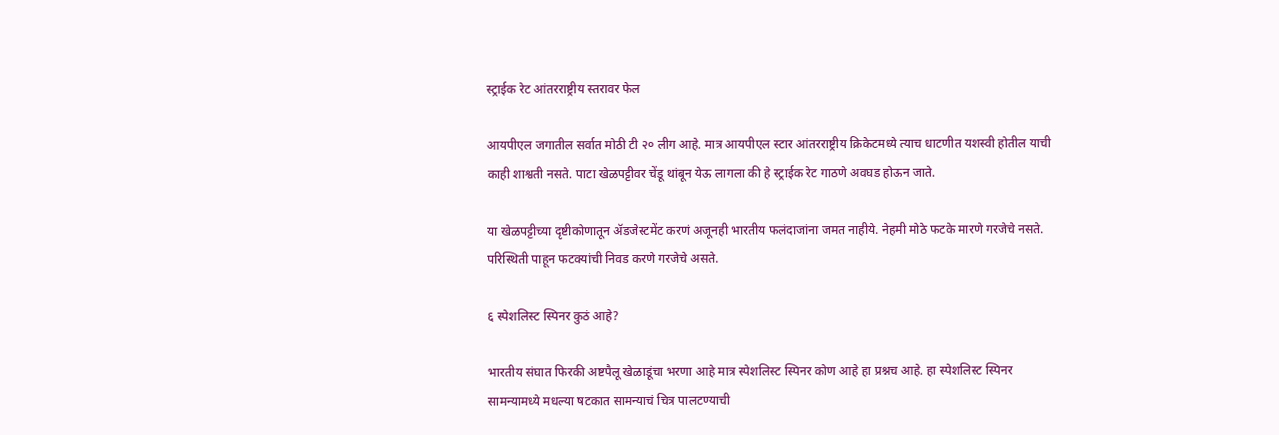स्ट्राईक रेट आंतरराष्ट्रीय स्तरावर फेल

आयपीएल जगातील सर्वात मोठी टी २० लीग आहे. मात्र आयपीएल स्टार आंतरराष्ट्रीय क्रिकेटमध्ये त्याच धाटणीत यशस्वी होतील याची काही शाश्वती नसते. पाटा खेळपट्टीवर चेंडू थांबून येऊ लागला की हे स्ट्राईक रेट गाठणे अवघड होऊन जाते.

या खेळपट्टीच्या दृष्टीकोणातून ॲडजेस्टमेंट करणं अजूनही भारतीय फलंदाजांना जमत नाहीये. नेहमी मोठे फटके मारणे गरजेचे नसते. परिस्थिती पाहून फटक्यांची निवड करणे गरजेचे असते.

६ स्पेशलिस्ट स्पिनर कुठं आहे?

भारतीय संघात फिरकी अष्टपैलू खेळाडूंचा भरणा आहे मात्र स्पेशलिस्ट स्पिनर कोण आहे हा प्रश्नच आहे. हा स्पेशलिस्ट स्पिनर सामन्यामध्ये मधल्या षटकात सामन्याचं चित्र पालटण्याची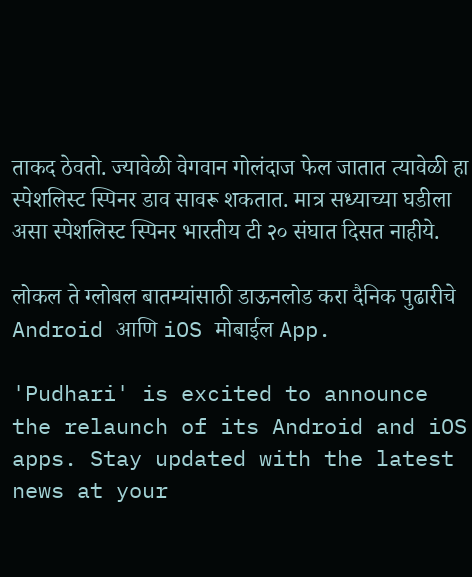ताकद ठेवतो. ज्यावेळी वेगवान गोलंदाज फेल जातात त्यावेळी हा स्पेशलिस्ट स्पिनर डाव सावरू शकतात. मात्र सध्याच्या घडीला असा स्पेशलिस्ट स्पिनर भारतीय टी २० संघात दिसत नाहीये.

लोकल ते ग्लोबल बातम्यांसाठी डाऊनलोड करा दैनिक पुढारीचे Android आणि iOS मोबाईल App.

'Pudhari' is excited to announce the relaunch of its Android and iOS apps. Stay updated with the latest news at your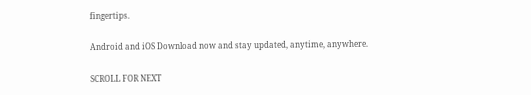fingertips.

Android and iOS Download now and stay updated, anytime, anywhere.

SCROLL FOR NEXT